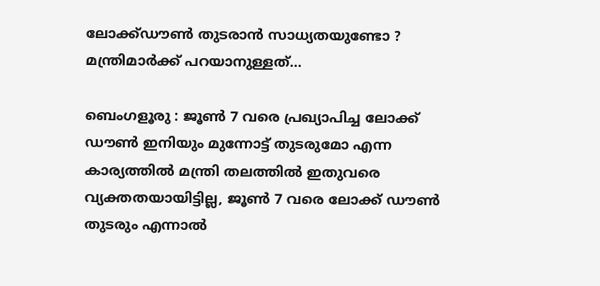ലോക്ക്ഡൗൺ തുടരാൻ സാധ്യതയുണ്ടോ ? മന്ത്രിമാർക്ക് പറയാനുള്ളത്…

ബെംഗളൂരു : ജൂൺ 7 വരെ പ്രഖ്യാപിച്ച ലോക്ക് ഡൗൺ ഇനിയും മുന്നോട്ട് തുടരുമോ എന്ന കാര്യത്തിൽ മന്ത്രി തലത്തിൽ ഇതുവരെ വ്യക്തതയായിട്ടില്ല, ജൂൺ 7 വരെ ലോക്ക് ഡൗൺ തുടരും എന്നാൽ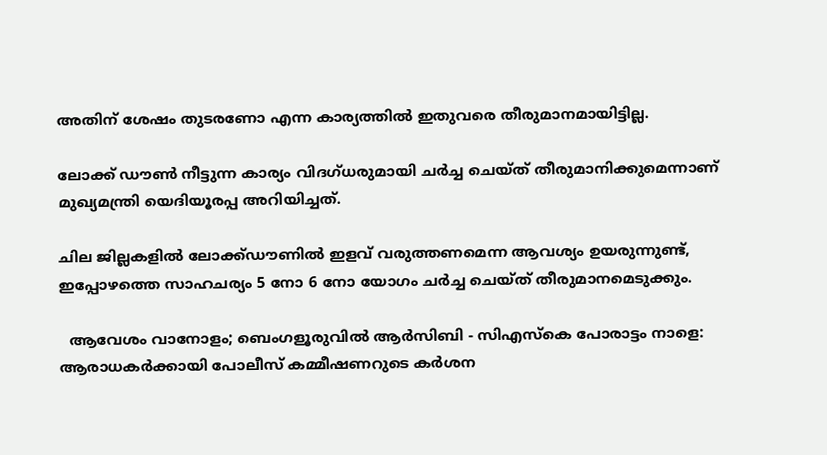അതിന് ശേഷം തുടരണോ എന്ന കാര്യത്തിൽ ഇതുവരെ തീരുമാനമായിട്ടില്ല.

ലോക്ക് ഡൗൺ നീട്ടുന്ന കാര്യം വിദഗ്ധരുമായി ചർച്ച ചെയ്ത് തീരുമാനിക്കുമെന്നാണ് മുഖ്യമന്ത്രി യെദിയൂരപ്പ അറിയിച്ചത്.

ചില ജില്ലകളിൽ ലോക്ക്ഡൗണിൽ ഇളവ് വരുത്തണമെന്ന ആവശ്യം ഉയരുന്നുണ്ട്, ഇപ്പോഴത്തെ സാഹചര്യം 5 നോ 6 നോ യോഗം ചർച്ച ചെയ്ത് തീരുമാനമെടുക്കും.

  ആവേശം വാനോളം; ബെംഗളൂരുവിൽ ആർസിബി - സിഎസ്‌കെ പോരാട്ടം നാളെ: ആരാധകർക്കായി പോലീസ് കമ്മീഷണറുടെ കർശന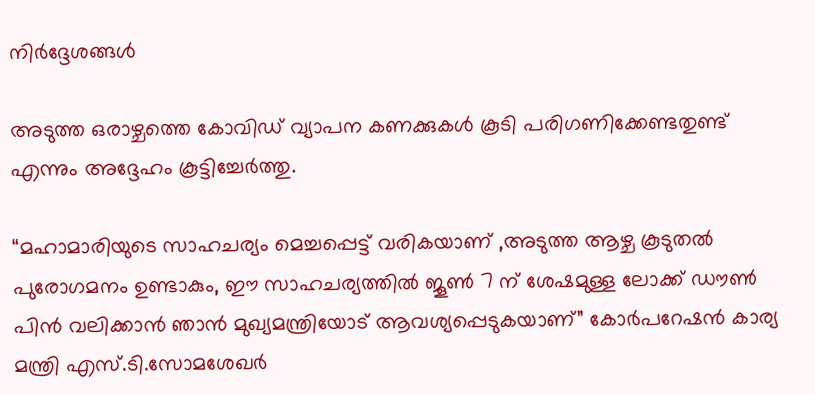നിർദ്ദേശങ്ങൾ

അടുത്ത ഒരാഴ്ചത്തെ കോവിഡ് വ്യാപന കണക്കുകൾ കൂടി പരിഗണിക്കേണ്ടതുണ്ട് എന്നും അദ്ദേഹം കൂട്ടിച്ചേർത്തു.

“മഹാമാരിയുടെ സാഹചര്യം മെച്ചപ്പെട്ട് വരികയാണ് ,അടുത്ത ആഴ്ച കൂടുതൽ പുരോഗമനം ഉണ്ടാകും, ഈ സാഹചര്യത്തിൽ ജൂൺ 7 ന് ശേഷമുള്ള ലോക്ക് ഡൗൺ പിൻ വലിക്കാൻ ഞാൻ മുഖ്യമന്ത്രിയോട് ആവശ്യപ്പെടുകയാണ്” കോർപറേഷൻ കാര്യ മന്ത്രി എസ്.ടി.സോമശേഖർ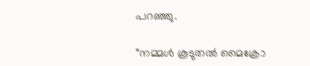പറഞ്ഞു.

“നമ്മൾ കൂടുതൽ മൈക്രോ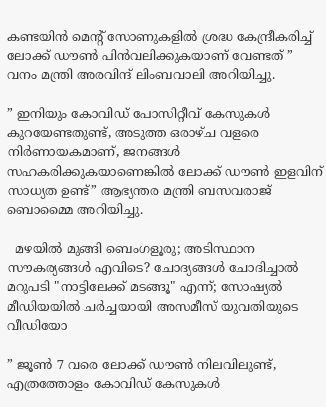കണ്ടയിൻ മെൻ്റ് സോണുകളിൽ ശ്രദ്ധ കേന്ദ്രീകരിച്ച് ലോക്ക് ഡൗൺ പിൻവലിക്കുകയാണ് വേണ്ടത് ” വനം മന്ത്രി അരവിന്ദ് ലിംബവാലി അറിയിച്ചു.

” ഇനിയും കോവിഡ് പോസിറ്റീവ് കേസുകൾ കുറയേണ്ടതുണ്ട്, അടുത്ത ഒരാഴ്ച വളരെ നിർണായകമാണ്, ജനങ്ങൾ സഹകരിക്കുകയാണെങ്കിൽ ലോക്ക് ഡൗൺ ഇളവിന് സാധ്യത ഉണ്ട്” ആഭ്യന്തര മന്ത്രി ബസവരാജ് ബൊമ്മൈ അറിയിച്ചു.

  മഴയിൽ മുങ്ങി ബെംഗളൂരു; അടിസ്ഥാന സൗകര്യങ്ങൾ എവിടെ? ചോദ്യങ്ങൾ ചോദിച്ചാൽ മറുപടി "നാട്ടിലേക്ക് മടങ്ങൂ" എന്ന്; സോഷ്യൽ മീഡിയയിൽ ചർച്ചയായി അസമീസ് യുവതിയുടെ വീഡിയോ

” ജൂൺ 7 വരെ ലോക്ക് ഡൗൺ നിലവിലുണ്ട്, എത്രത്തോളം കോവിഡ് കേസുകൾ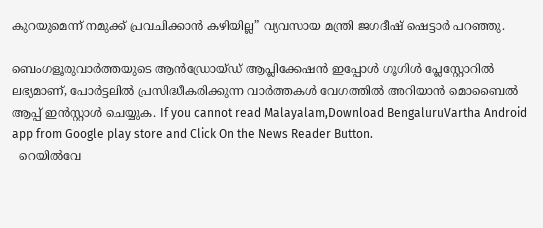കുറയുമെന്ന് നമുക്ക് പ്രവചിക്കാൻ കഴിയില്ല” വ്യവസായ മന്ത്രി ജഗദീഷ് ഷെട്ടാർ പറഞ്ഞു.

ബെംഗളൂരുവാർത്തയുടെ ആൻഡ്രോയ്ഡ് ആപ്ലിക്കേഷൻ ഇപ്പോൾ ഗൂഗിൾ പ്ലേസ്റ്റോറിൽ ലഭ്യമാണ്, പോർട്ടലിൽ പ്രസിദ്ധീകരിക്കുന്ന വാർത്തകൾ വേഗത്തിൽ അറിയാൻ മൊബൈൽ ആപ്പ് ഇൻസ്റ്റാൾ ചെയ്യുക. If you cannot read Malayalam,Download BengaluruVartha Android app from Google play store and Click On the News Reader Button.
  റെയിൽവേ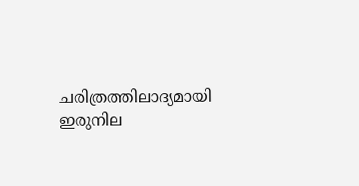ചരിത്രത്തിലാദ്യമായി ഇരുനില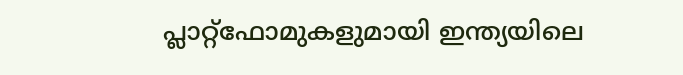പ്ലാറ്റ്‌ഫോമുകളുമായി ഇന്ത്യയിലെ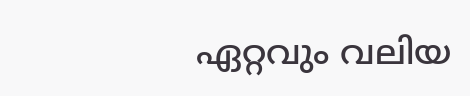ഏറ്റവും വലിയ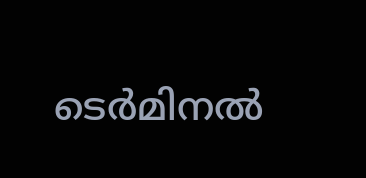ടെർമിനൽ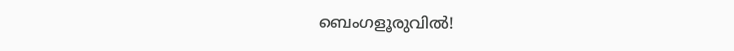ബെംഗളൂരുവിൽ!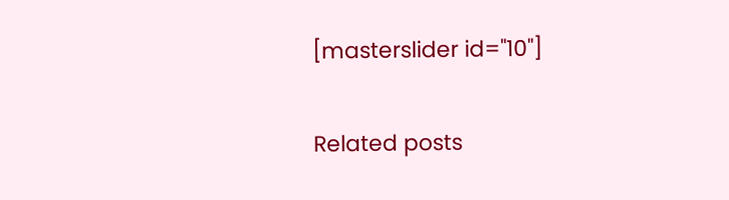[masterslider id="10"]

Related posts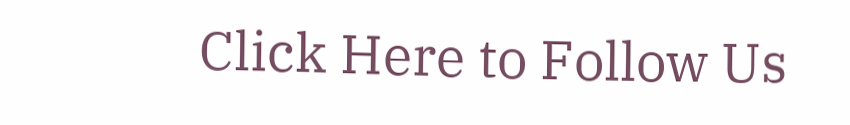Click Here to Follow Us